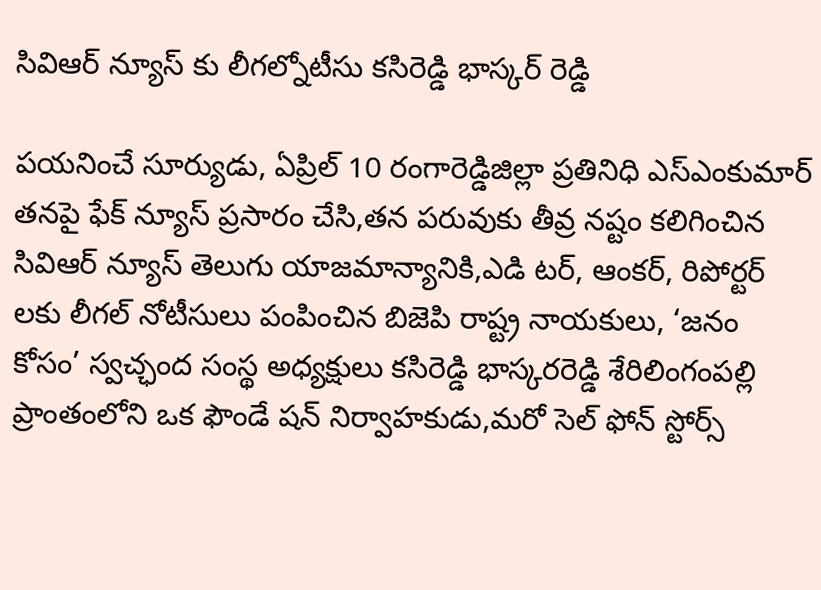సివిఆర్ న్యూస్ కు లీగల్నోటీసు కసిరెడ్డి భాస్కర్ రెడ్డి

పయనించే సూర్యుడు, ఏప్రిల్ 10 రంగారెడ్డిజిల్లా ప్రతినిధి ఎస్ఎంకుమార్ తనపై ఫేక్ న్యూస్ ప్రసారం చేసి,తన పరువుకు తీవ్ర నష్టం కలిగించిన సివిఆర్ న్యూస్ తెలుగు యాజమాన్యానికి,ఎడి టర్, ఆంకర్, రిపోర్టర్ లకు లీగల్ నోటీసులు పంపించిన బిజెపి రాష్ట్ర నాయకులు, ‘జనం కోసం’ స్వచ్ఛంద సంస్థ అధ్యక్షులు కసిరెడ్డి భాస్కరరెడ్డి శేరిలింగంపల్లి ప్రాంతంలోని ఒక ఫౌండే షన్ నిర్వాహకుడు,మరో సెల్ ఫోన్ స్టోర్స్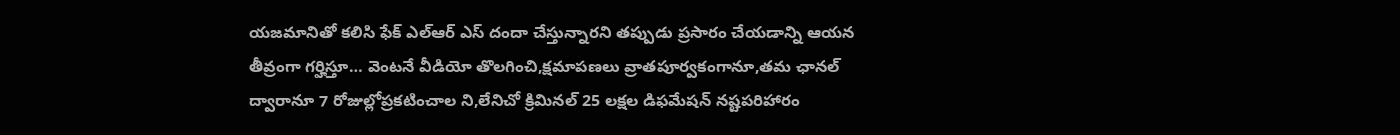యజమానితో కలిసి ఫేక్ ఎల్ఆర్ ఎస్ దందా చేస్తున్నారని తప్పుడు ప్రసారం చేయడాన్ని ఆయన తీవ్రంగా గర్హిస్తూ… వెంటనే వీడియో తొలగించి,క్షమాపణలు వ్రాతపూర్వకంగానూ,తమ ఛానల్ ద్వారానూ 7 రోజుల్లోప్రకటించాల ని,లేనిచో క్రిమినల్ 25 లక్షల డిఫమేషన్ నష్టపరిహారం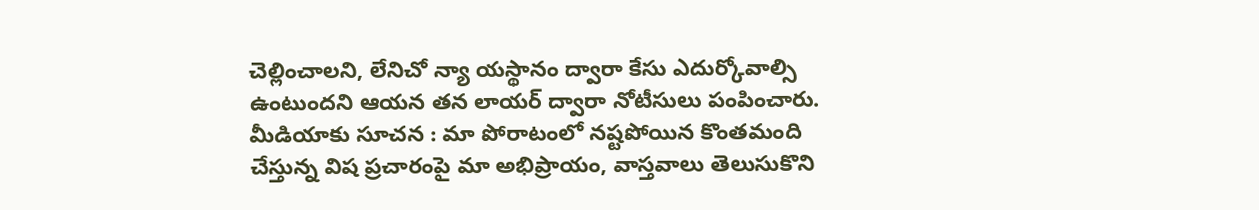చెల్లించాలని, లేనిచో న్యా యస్థానం ద్వారా కేసు ఎదుర్కోవాల్సి ఉంటుందని ఆయన తన లాయర్ ద్వారా నోటీసులు పంపించారు. మీడియాకు సూచన : మా పోరాటంలో నష్టపోయిన కొంతమంది చేస్తున్న విష ప్రచారంపై మా అభిప్రాయం, వాస్తవాలు తెలుసుకొని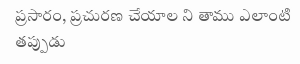ప్రసారం, ప్రచురణ చేయాల ని తాము ఎలాంటి తప్పుడు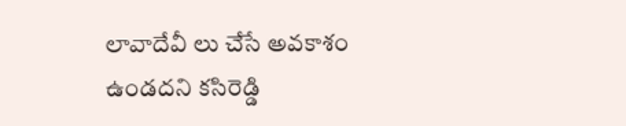లావాదేవీ లు చేసే అవకాశం ఉండదని కసిరెడ్డి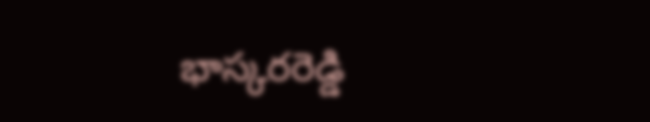భాస్కరరెడ్డి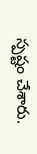స్పష్టం చేశారు.